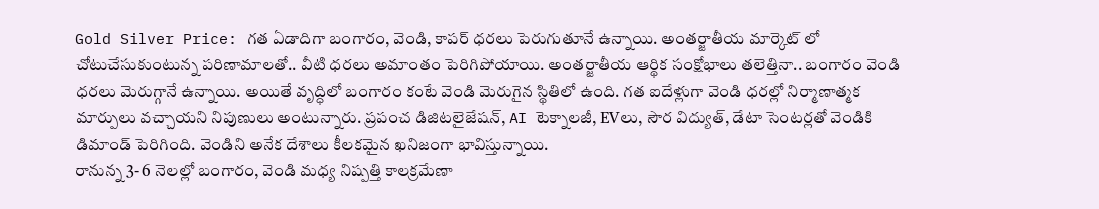Gold Silver Price: గత ఏడాదిగా బంగారం, వెండి, కాపర్ ధరలు పెరుగుతూనే ఉన్నాయి. అంతర్జాతీయ మార్కెట్ లో చోటుచేసుకుంటున్న పరిణామాలతో.. వీటి ధరలు అమాంతం పెరిగిపోయాయి. అంతర్జాతీయ ఆర్థిక సంక్షోభాలు తలెత్తినా.. బంగారం వెండి ధరలు మెరుగ్గానే ఉన్నాయి. అయితే వృద్ధిలో బంగారం కంటే వెండి మెరుగైన స్థితిలో ఉంది. గత ఐదేళ్లుగా వెండి ధరల్లో నిర్మాణాత్మక మార్పులు వచ్చాయని నిపుణులు అంటున్నారు. ప్రపంచ డిజిటలైజేషన్, AI టెక్నాలజీ, EVలు, సౌర విద్యుత్, డేటా సెంటర్లతో వెండికి డిమాండ్ పెరిగింది. వెండిని అనేక దేశాలు కీలకమైన ఖనిజంగా భావిస్తున్నాయి.
రానున్న 3- 6 నెలల్లో బంగారం, వెండి మధ్య నిష్పత్తి కాలక్రమేణా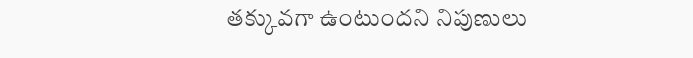తక్కువగా ఉంటుందని నిపుణులు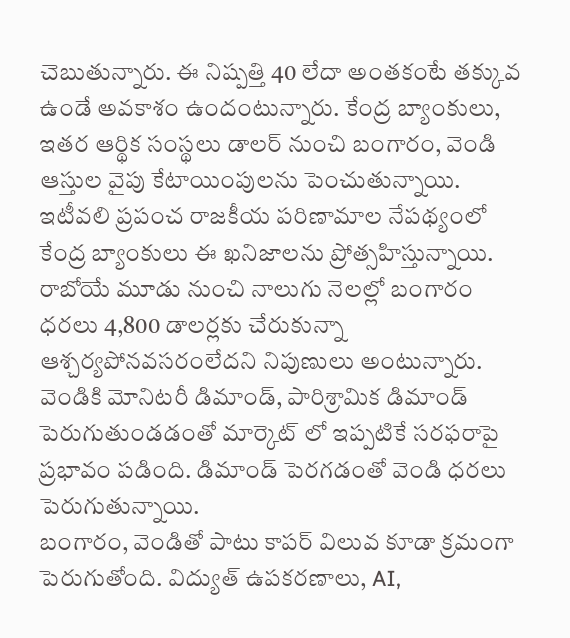చెబుతున్నారు. ఈ నిష్పత్తి 40 లేదా అంతకంటే తక్కువ ఉండే అవకాశం ఉందంటున్నారు. కేంద్ర బ్యాంకులు, ఇతర ఆర్థిక సంస్థలు డాలర్ నుంచి బంగారం, వెండి ఆస్తుల వైపు కేటాయింపులను పెంచుతున్నాయి. ఇటీవలి ప్రపంచ రాజకీయ పరిణామాల నేపథ్యంలో కేంద్ర బ్యాంకులు ఈ ఖనిజాలను ప్రోత్సహిస్తున్నాయి.
రాబోయే మూడు నుంచి నాలుగు నెలల్లో బంగారం ధరలు 4,800 డాలర్లకు చేరుకున్నా ఆశ్చర్యపోనవసరంలేదని నిపుణులు అంటున్నారు. వెండికి మోనిటరీ డిమాండ్, పారిశ్రామిక డిమాండ్ పెరుగుతుండడంతో మార్కెట్ లో ఇప్పటికే సరఫరాపై ప్రభావం పడింది. డిమాండ్ పెరగడంతో వెండి ధరలు పెరుగుతున్నాయి.
బంగారం, వెండితో పాటు కాపర్ విలువ కూడా క్రమంగా పెరుగుతోంది. విద్యుత్ ఉపకరణాలు, AI,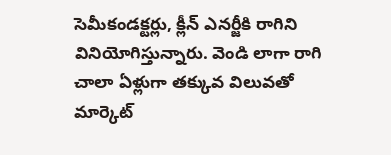సెమీకండక్టర్లు, క్లీన్ ఎనర్జీకి రాగిని వినియోగిస్తున్నారు. వెండి లాగా రాగి చాలా ఏళ్లుగా తక్కువ విలువతో మార్కెట్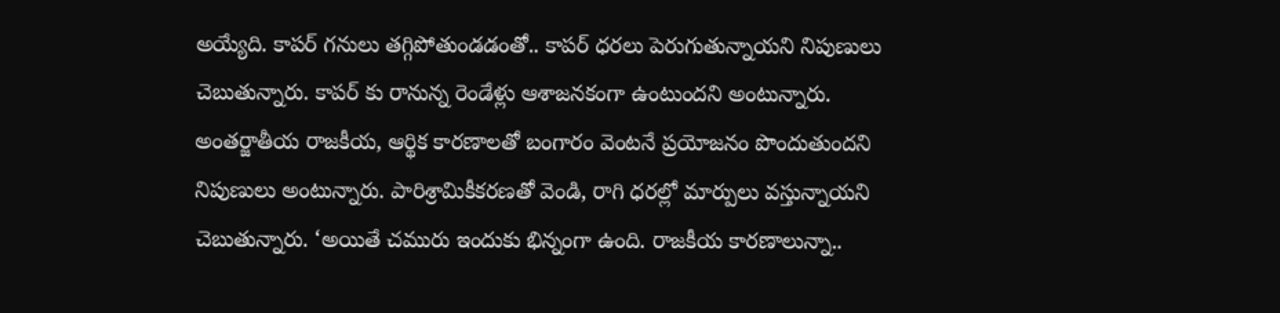అయ్యేది. కాపర్ గనులు తగ్గిపోతుండడంతో.. కాపర్ ధరలు పెరుగుతున్నాయని నిపుణులు చెబుతున్నారు. కాపర్ కు రానున్న రెండేళ్లు ఆశాజనకంగా ఉంటుందని అంటున్నారు.
అంతర్జాతీయ రాజకీయ, ఆర్థిక కారణాలతో బంగారం వెంటనే ప్రయోజనం పొందుతుందని నిపుణులు అంటున్నారు. పారిశ్రామికీకరణతో వెండి, రాగి ధరల్లో మార్పులు వస్తున్నాయని చెబుతున్నారు. ‘అయితే చమురు ఇందుకు భిన్నంగా ఉంది. రాజకీయ కారణాలున్నా..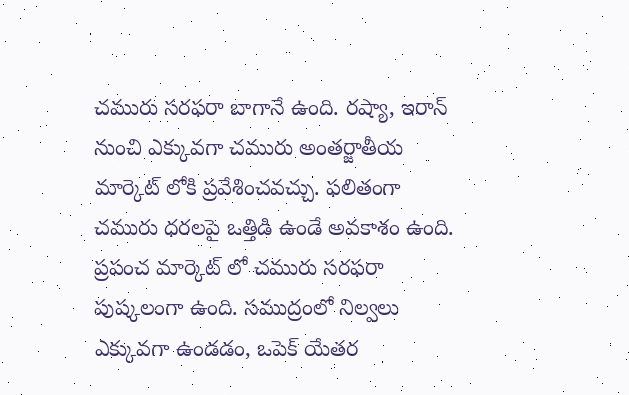చమురు సరఫరా బాగానే ఉంది. రష్యా, ఇరాన్ నుంచి ఎక్కువగా చమురు అంతర్జాతీయ మార్కెట్ లోకి ప్రవేశించవచ్చు. ఫలితంగా చమురు ధరలపై ఒత్తిడి ఉండే అవకాశం ఉంది. ప్రపంచ మార్కెట్ లో చమురు సరఫరా పుష్కలంగా ఉంది. సముద్రంలో నిల్వలు ఎక్కువగా ఉండడం, ఒపెక్ యేతర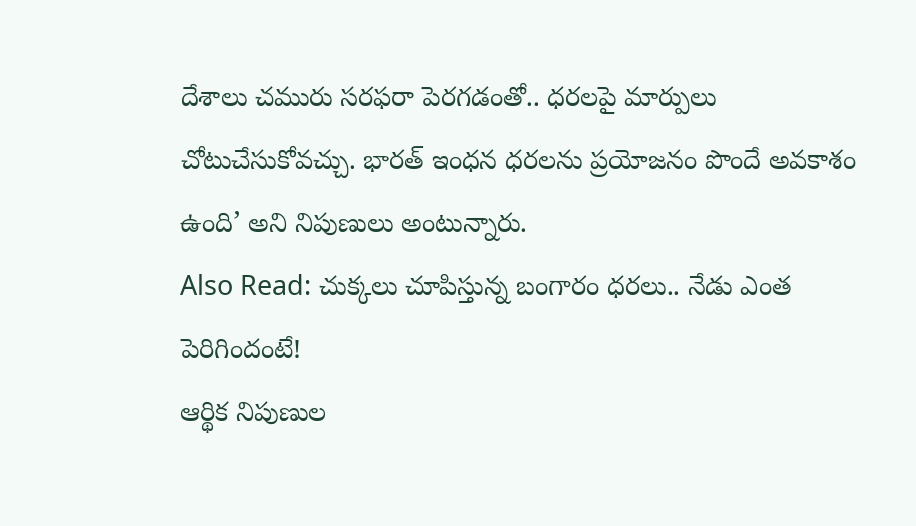దేశాలు చమురు సరఫరా పెరగడంతో.. ధరలపై మార్పులు చోటుచేసుకోవచ్చు. భారత్ ఇంధన ధరలను ప్రయోజనం పొందే అవకాశం ఉంది’ అని నిపుణులు అంటున్నారు.
Also Read: చుక్కలు చూపిస్తున్న బంగారం ధరలు.. నేడు ఎంత పెరిగిందంటే!
ఆర్థిక నిపుణుల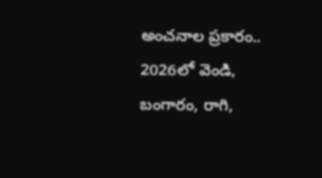అంచనాల ప్రకారం.. 2026లో వెండి, బంగారం, రాగి,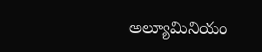అల్యూమినియం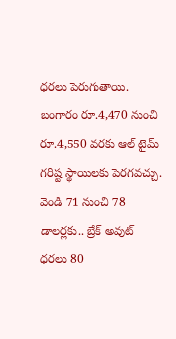ధరలు పెరుగుతాయి. బంగారం రూ.4,470 నుంచి రూ.4,550 వరకు ఆల్ టైమ్ గరిష్ట స్థాయిలకు పెరగవచ్చు. వెండి 71 నుంచి 78 డాలర్లకు.. బ్రేక్ అవుట్ ధరలు 80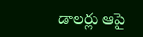డాలర్లు ఆపై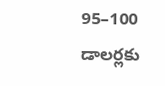95–100 డాలర్లకు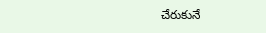చేరుకునే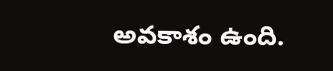అవకాశం ఉంది.